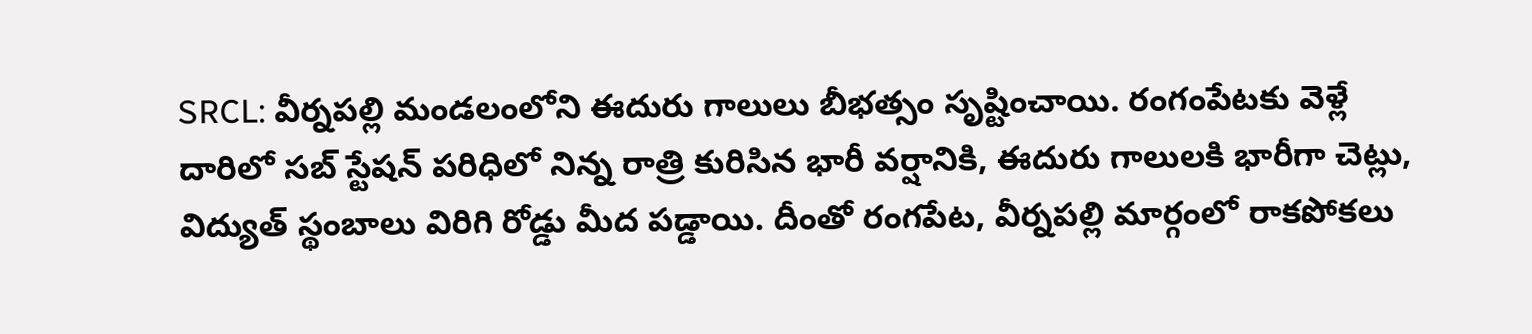SRCL: వీర్నపల్లి మండలంలోని ఈదురు గాలులు బీభత్సం సృష్టించాయి. రంగంపేటకు వెళ్లే దారిలో సబ్ స్టేషన్ పరిధిలో నిన్న రాత్రి కురిసిన భారీ వర్షానికి, ఈదురు గాలులకి భారీగా చెట్లు, విద్యుత్ స్థంబాలు విరిగి రోడ్డు మీద పడ్డాయి. దీంతో రంగపేట, వీర్నపల్లి మార్గంలో రాకపోకలు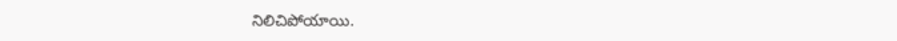నిలిచిపోయాయి.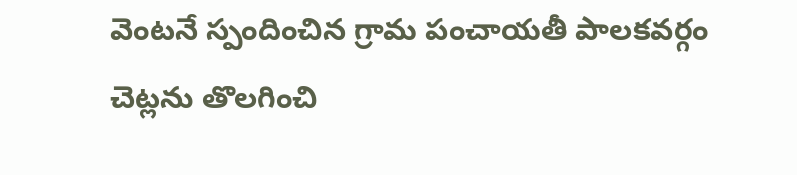వెంటనే స్పందించిన గ్రామ పంచాయతీ పాలకవర్గం చెట్లను తొలగించి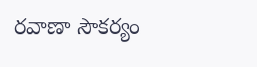రవాణా సౌకర్యం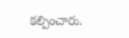కల్పించారు.